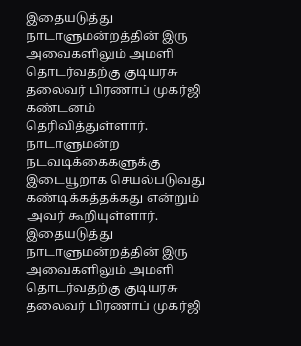இதையடுத்து நாடாளுமன்றத்தின் இரு அவைகளிலும் அமளி தொடர்வதற்கு குடியரசு தலைவர் பிரணாப் முகர்ஜி கண்டனம் தெரிவித்துள்ளார்.
நாடாளுமன்ற நடவடிக்கைகளுக்கு இடையூறாக செயல்படுவது கண்டிக்கத்தக்கது என்றும் அவர் கூறியுள்ளார்.
இதையடுத்து நாடாளுமன்றத்தின் இரு அவைகளிலும் அமளி தொடர்வதற்கு குடியரசு தலைவர் பிரணாப் முகர்ஜி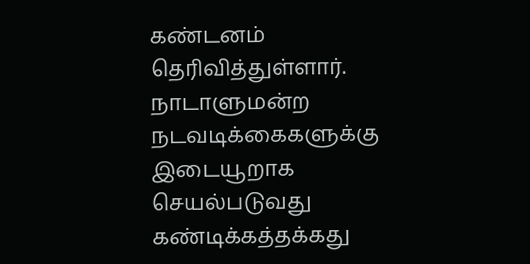கண்டனம் தெரிவித்துள்ளார்.
நாடாளுமன்ற நடவடிக்கைகளுக்கு இடையூறாக செயல்படுவது கண்டிக்கத்தக்கது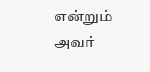என்றும் அவர்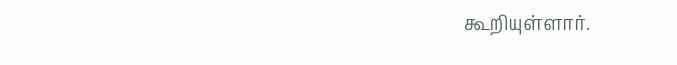கூறியுள்ளார்.